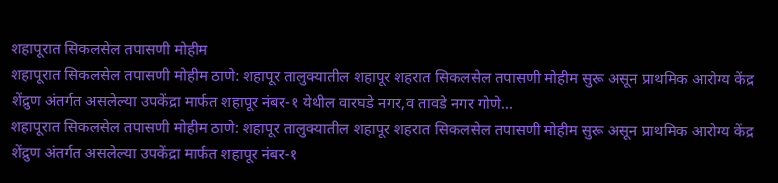शहापूरात सिकलसेल तपासणी मोहीम
शहापूरात सिकलसेल तपासणी मोहीम ठाणे: शहापूर तालुक्यातील शहापूर शहरात सिकलसेल तपासणी मोहीम सुरू असून प्राथमिक आरोग्य केंद्र शेंद्रुण अंतर्गत असलेल्या उपकेंद्रा मार्फत शहापूर नंबर-१ येथील वारघडे नगर,व तावडे नगर गोणे…
शहापूरात सिकलसेल तपासणी मोहीम ठाणे: शहापूर तालुक्यातील शहापूर शहरात सिकलसेल तपासणी मोहीम सुरू असून प्राथमिक आरोग्य केंद्र शेंद्रुण अंतर्गत असलेल्या उपकेंद्रा मार्फत शहापूर नंबर-१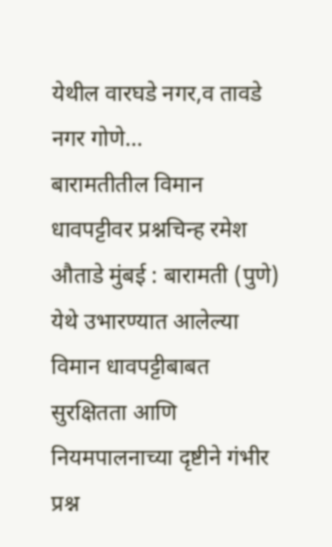येथील वारघडे नगर,व तावडे नगर गोणे…
बारामतीतील विमान धावपट्टीवर प्रश्नचिन्ह रमेश औताडे मुंबई : बारामती (पुणे) येथे उभारण्यात आलेल्या विमान धावपट्टीबाबत सुरक्षितता आणि नियमपालनाच्या दृष्टीने गंभीर प्रश्न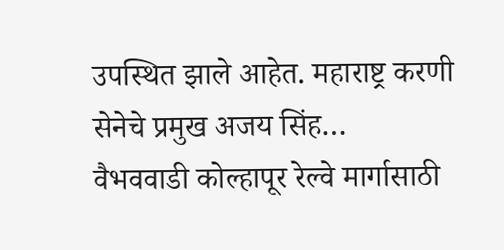उपस्थित झाले आहेत. महाराष्ट्र करणी सेनेचे प्रमुख अजय सिंह…
वैभववाडी कोल्हापूर रेल्वे मार्गासाठी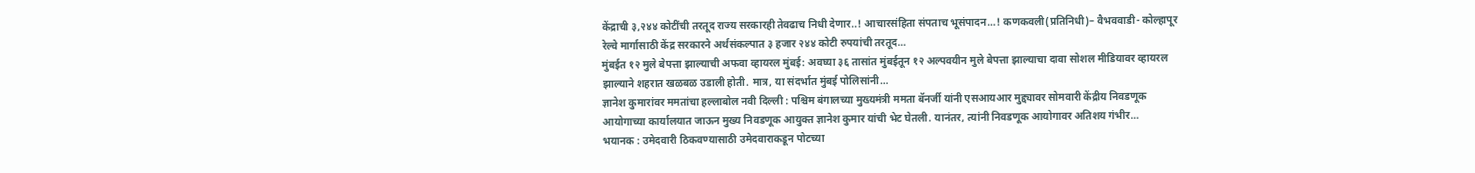केंद्राची ३,२४४ कोटींची तरतूद राज्य सरकारही तेवढाच निधी देणार..! आचारसंहिता संपताच भूसंपादन…! कणकवली(प्रतिनिधी)– वैभववाडी- कोल्हापूर रेल्वे मार्गासाठी केंद्र सरकारने अर्थसंकल्पात ३ हजार २४४ कोटी रुपयांची तरतूद…
मुंबईत १२ मुले बेपत्ता झाल्याची अफवा व्हायरल मुंबई: अवघ्या ३६ तासांत मुंबईतून १२ अल्पवयीन मुले बेपत्ता झाल्याचा दावा सोशल मीडियावर व्हायरल झाल्याने शहरात खळबळ उडाली होती. मात्र, या संदर्भात मुंबई पोलिसांनी…
ज्ञानेश कुमारांवर ममतांचा हल्लाबोल नवी दिल्ली : पश्चिम बंगालच्या मुख्यमंत्री ममता बॅनर्जी यांनी एसआयआर मुद्द्यावर सोमवारी केंद्रीय निवडणूक आयोगाच्या कार्यालयात जाऊन मुख्य निवडणूक आयुक्त ज्ञानेश कुमार यांची भेट घेतली. यानंतर, त्यांनी निवडणूक आयोगावर अतिशय गंभीर…
भयानक : उमेदवारी ठिकवण्यासाठी उमेदवाराकडून पोटच्या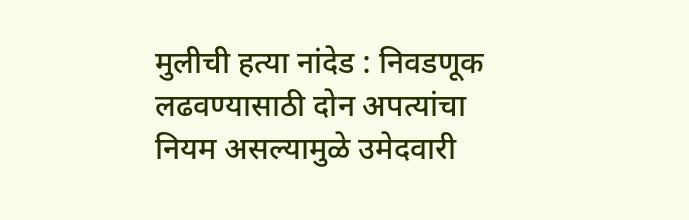मुलीची हत्या नांदेड : निवडणूक लढवण्यासाठी दोन अपत्यांचा नियम असल्यामुळे उमेदवारी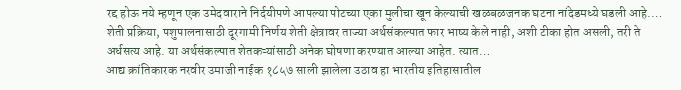रद्द होऊ नये म्हणून एक उमेदवाराने निर्दयीपणे आपल्या पोटच्या एका मुलीचा खून केल्याची खळबळजनक घटना नांदेडमध्ये घडली आहे.…
शेती प्रक्रिया, पशुपालनासाठी दूरगामी निर्णय शेती क्षेत्रावर ताज्या अर्थसंकल्पात फार भाष्य केले नाही, अशी टीका होत असली, तरी ते अर्धसत्य आहे. या अर्थसंकल्पात शेतकऱ्यांसाठी अनेक घोषणा करण्यात आल्या आहेत. त्यात…
आद्य क्रांतिकारक नरवीर उमाजी नाईक १८५७ साली झालेला उठाव हा भारतीय इतिहासातील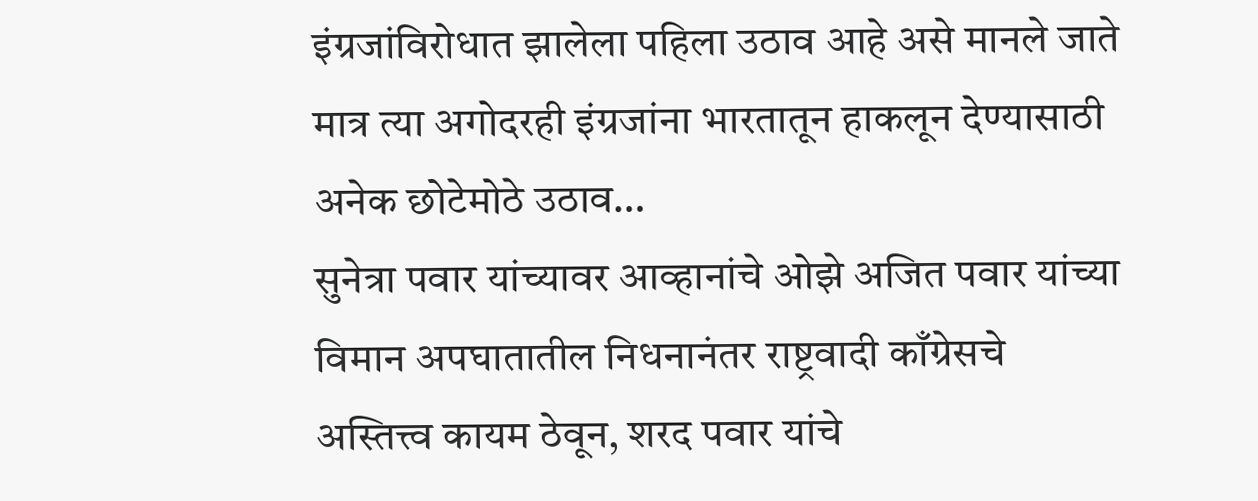इंग्रजांविरोधात झालेला पहिला उठाव आहे असे मानले जाते मात्र त्या अगोदरही इंग्रजांना भारतातून हाकलून देण्यासाठी अनेक छोटेमोठे उठाव…
सुनेत्रा पवार यांच्यावर आव्हानांचे ओझे अजित पवार यांच्या विमान अपघातातील निधनानंतर राष्ट्रवादी काँग्रेसचे अस्तित्त्व कायम ठेवून, शरद पवार यांचे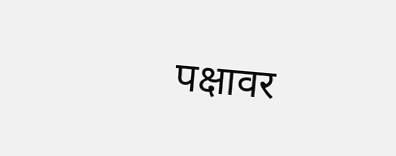पक्षावर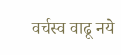वर्चस्व वाढू नये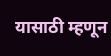यासाठी म्हणून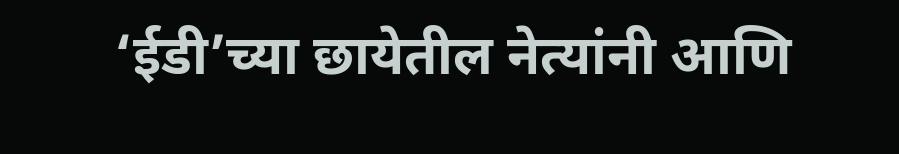‘ईडी’च्या छायेतील नेत्यांनी आणि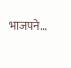भाजपने…